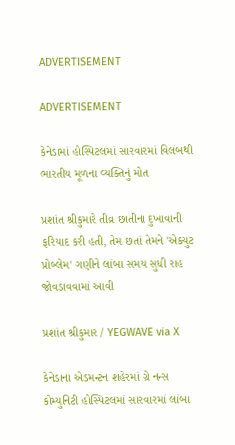ADVERTISEMENT

ADVERTISEMENT

કેનેડામાં હોસ્પિટલમાં સારવારમાં વિલંબથી ભારતીય મૂળના વ્યક્તિનું મોત

પ્રશાંત શ્રીકુમારે તીવ્ર છાતીના દુખાવાની ફરિયાદ કરી હતી, તેમ છતાં તેમને 'એક્યુટ પ્રોબ્લેમ' ગણીને લાંબા સમય સુધી રાહ જોવડાવવામાં આવી

પ્રશાંત શ્રીકુમાર / YEGWAVE via X

કેનેડાના એડમન્ટન શહેરમાં ગ્રે નન્સ કોમ્યુનિટી હોસ્પિટલમાં સારવારમાં લાંબા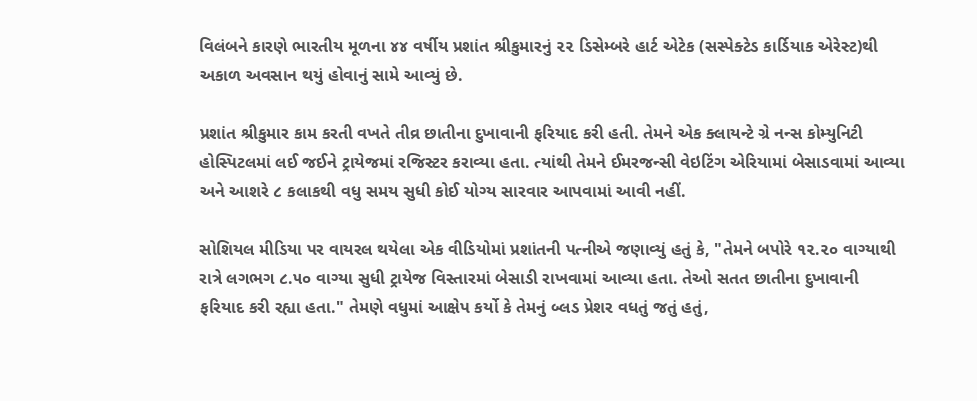વિલંબને કારણે ભારતીય મૂળના ૪૪ વર્ષીય પ્રશાંત શ્રીકુમારનું ૨૨ ડિસેમ્બરે હાર્ટ એટેક (સસ્પેક્ટેડ કાર્ડિયાક એરેસ્ટ)થી અકાળ અવસાન થયું હોવાનું સામે આવ્યું છે.

પ્રશાંત શ્રીકુમાર કામ કરતી વખતે તીવ્ર છાતીના દુખાવાની ફરિયાદ કરી હતી. તેમને એક ક્લાયન્ટે ગ્રે નન્સ કોમ્યુનિટી હોસ્પિટલમાં લઈ જઈને ટ્રાયેજમાં રજિસ્ટર કરાવ્યા હતા. ત્યાંથી તેમને ઈમરજન્સી વેઇટિંગ એરિયામાં બેસાડવામાં આવ્યા અને આશરે ૮ કલાકથી વધુ સમય સુધી કોઈ યોગ્ય સારવાર આપવામાં આવી નહીં.

સોશિયલ મીડિયા પર વાયરલ થયેલા એક વીડિયોમાં પ્રશાંતની પત્નીએ જણાવ્યું હતું કે, "તેમને બપોરે ૧૨.૨૦ વાગ્યાથી રાત્રે લગભગ ૮.૫૦ વાગ્યા સુધી ટ્રાયેજ વિસ્તારમાં બેસાડી રાખવામાં આવ્યા હતા. તેઓ સતત છાતીના દુખાવાની ફરિયાદ કરી રહ્યા હતા." તેમણે વધુમાં આક્ષેપ કર્યો કે તેમનું બ્લડ પ્રેશર વધતું જતું હતું,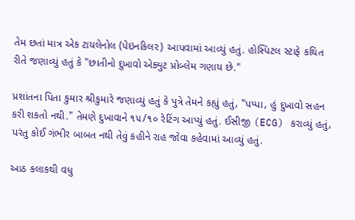તેમ છતાં માત્ર એક ટાયલેનોલ (પેઇનકિલર) આપવામાં આવ્યું હતું. હોસ્પિટલ સ્ટાફે કથિત રીતે જણાવ્યું હતું કે "છાતીનો દુખાવો એક્યુટ પ્રોબ્લેમ ગણાય છે."

પ્રશાંતના પિતા કુમાર શ્રીકુમારે જણાવ્યું હતું કે પુત્રે તેમને કહ્યું હતું, "પપ્પા, હું દુખાવો સહન કરી શકતો નથી." તેમણે દુખાવાને ૧૫/૧૦ રેટિંગ આપ્યું હતું. ઈસીજી (ECG) કરાવ્યું હતું, પરંતુ કોઈ ગંભીર બાબત નથી તેવું કહીને રાહ જોવા કહેવામાં આવ્યું હતું.

આઠ કલાકથી વધુ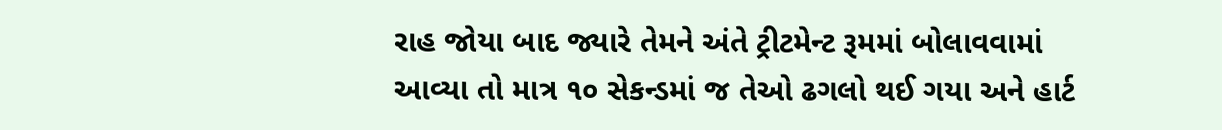રાહ જોયા બાદ જ્યારે તેમને અંતે ટ્રીટમેન્ટ રૂમમાં બોલાવવામાં આવ્યા તો માત્ર ૧૦ સેકન્ડમાં જ તેઓ ઢગલો થઈ ગયા અને હાર્ટ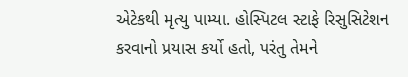એટેકથી મૃત્યુ પામ્યા. હોસ્પિટલ સ્ટાફે રિસુસિટેશન કરવાનો પ્રયાસ કર્યો હતો, પરંતુ તેમને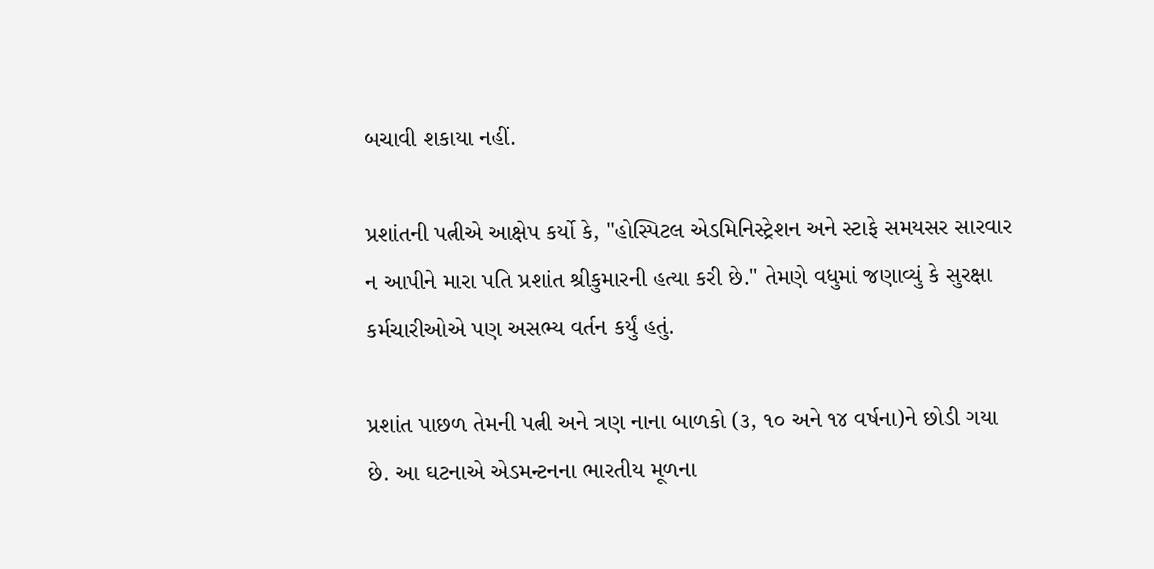બચાવી શકાયા નહીં.

પ્રશાંતની પત્નીએ આક્ષેપ કર્યો કે, "હોસ્પિટલ એડમિનિસ્ટ્રેશન અને સ્ટાફે સમયસર સારવાર ન આપીને મારા પતિ પ્રશાંત શ્રીકુમારની હત્યા કરી છે." તેમણે વધુમાં જણાવ્યું કે સુરક્ષા કર્મચારીઓએ પણ અસભ્ય વર્તન કર્યું હતું.

પ્રશાંત પાછળ તેમની પત્ની અને ત્રણ નાના બાળકો (૩, ૧૦ અને ૧૪ વર્ષના)ને છોડી ગયા છે. આ ઘટનાએ એડમન્ટનના ભારતીય મૂળના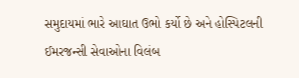સમુદાયમાં ભારે આઘાત ઉભો કર્યો છે અને હોસ્પિટલની ઈમરજન્સી સેવાઓના વિલંબ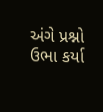અંગે પ્રશ્નો ઉભા કર્યા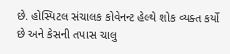છે. હોસ્પિટલ સંચાલક કોવેનન્ટ હેલ્થે શોક વ્યક્ત કર્યો છે અને કેસની તપાસ ચાલુ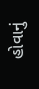હોવાનું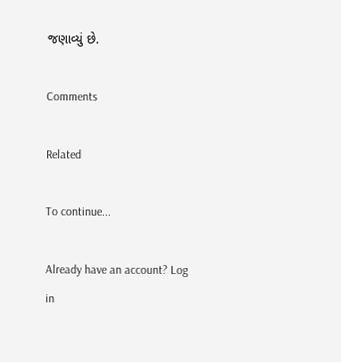જણાવ્યું છે.

Comments

Related

To continue...

Already have an account? Log in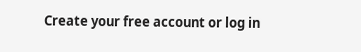Create your free account or log in